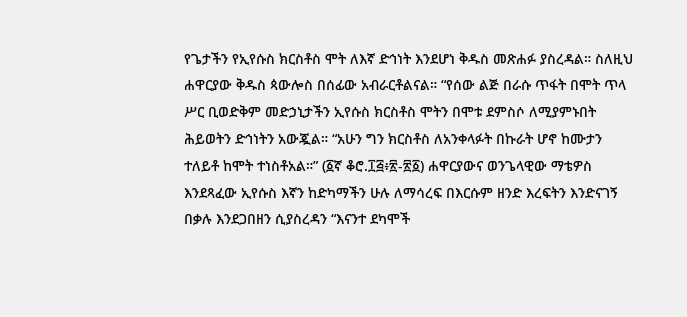የጌታችን የኢየሱስ ክርስቶስ ሞት ለእኛ ድኅነት እንደሆነ ቅዱስ መጽሐፉ ያስረዳል። ስለዚህ ሐዋርያው ቅዱስ ጳውሎስ በሰፊው አብራርቶልናል። “የሰው ልጅ በራሱ ጥፋት በሞት ጥላ ሥር ቢወድቅም መድኃኒታችን ኢየሱስ ክርስቶስ ሞትን በሞቱ ደምስሶ ለሚያምኑበት ሕይወትን ድኅነትን አውጇል። “አሁን ግን ክርስቶስ ለአንቀላፉት በኩራት ሆኖ ከሙታን ተለይቶ ከሞት ተነስቶአል።” (፩ኛ ቆሮ.፲፭፥፳-፳፩) ሐዋርያውና ወንጌላዊው ማቴዎስ እንደጻፈው ኢየሱስ እኛን ከድካማችን ሁሉ ለማሳረፍ በእርሱም ዘንድ እረፍትን እንድናገኝ በቃሉ እንደጋበዘን ሲያስረዳን “እናንተ ደካሞች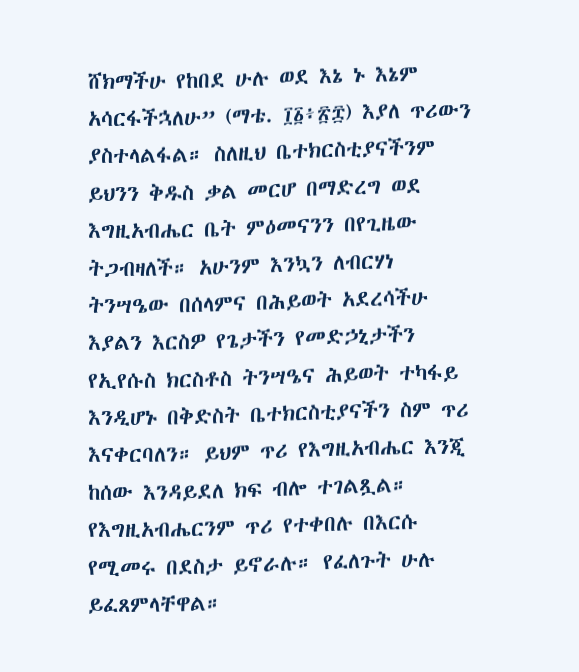ሸክማችሁ የከበደ ሁሉ ወደ እኔ ኑ እኔም አሳርፋችኋለሁ” (ማቴ. ፲፩፥፳፰) እያለ ጥሪውን ያስተላልፋል። ስለዚህ ቤተክርስቲያናችንም ይህንን ቅዱስ ቃል መርሆ በማድረግ ወደ እግዚአብሔር ቤት ምዕመናንን በየጊዜው ትጋብዛለች። አሁንም እንኳን ለብርሃነ ትንሣዔው በሰላምና በሕይወት አደረሳችሁ እያልን እርስዎ የጌታችን የመድኃኒታችን የኢየሱስ ክርስቶስ ትንሣዔና ሕይወት ተካፋይ እንዲሆኑ በቅድስት ቤተክርስቲያናችን ስም ጥሪ እናቀርባለን። ይህም ጥሪ የእግዚአብሔር እንጂ ከሰው እንዳይደለ ክፍ ብሎ ተገልጿል። የእግዚአብሔርንም ጥሪ የተቀበሉ በእርሱ የሚመሩ በደስታ ይኖራሉ። የፈለጉት ሁሉ ይፈጸምላቸዋል።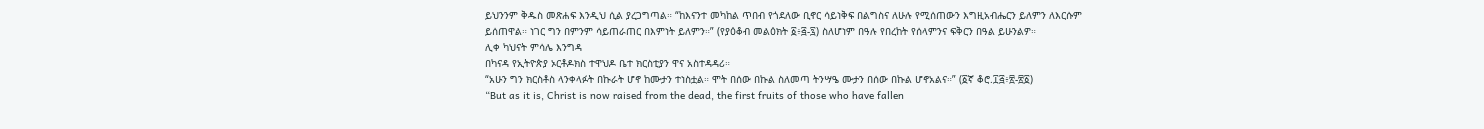ይህንንም ቅዱስ መጽሐፍ እንዲህ ሲል ያረጋግጣል። “ከእናንተ መካከል ጥበብ የጎደለው ቢኖር ሳይነቅፍ በልግስና ለሁሉ የሚሰጠውን እግዚአብሔርን ይለምን ለእርሱም ይሰጠዋል። ነገር ግን በምንም ሳይጠራጠር በእምነት ይለምን።” (የያዕቆብ መልዕክት ፩፥፭-፯) ስለሆነም በዓሉ የበረከት የሰላምንና ፍቅርን በዓል ይሁንልዎ።
ሊቀ ካህናት ምሳሌ እንግዳ
በካናዳ የኢትዮጵያ ኦርቶዶክስ ተዋህዶ ቤተ ክርስቲያን ዋና አስተዳዳሪ።
“አሁን ግን ክርስቶስ ላንቀላፉት በኩራት ሆኖ ከሙታን ተነስቷል። ሞት በሰው በኩል ስለመጣ ትንሣዔ ሙታን በሰው በኩል ሆኖአልና።” (፩ኛ ቆሮ.፲፭፥፳-፳፩)
“But as it is, Christ is now raised from the dead, the first fruits of those who have fallen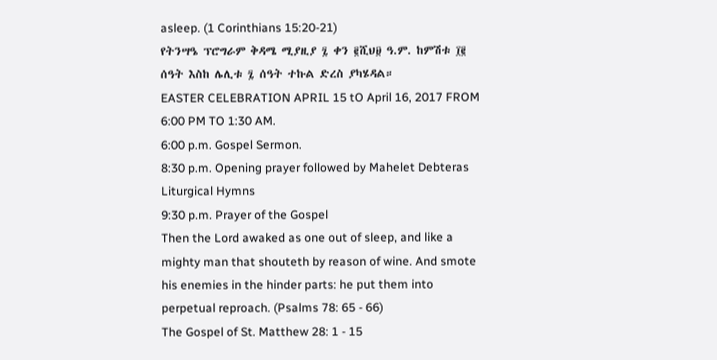asleep. (1 Corinthians 15:20-21)
የትንሣዔ ፕሮግራም ቅዳሜ ሚያዚያ ፯ ቀን ፪ሺህ፱ ዓ.ም. ከምሽቱ ፲፪ ሰዓት እስከ ሌሊቱ ፯ ሰዓት ተኩል ድረስ ያካሄዳል።
EASTER CELEBRATION APRIL 15 tO April 16, 2017 FROM 6:00 PM TO 1:30 AM.
6:00 p.m. Gospel Sermon.
8:30 p.m. Opening prayer followed by Mahelet Debteras Liturgical Hymns
9:30 p.m. Prayer of the Gospel
Then the Lord awaked as one out of sleep, and like a mighty man that shouteth by reason of wine. And smote his enemies in the hinder parts: he put them into perpetual reproach. (Psalms 78: 65 - 66)
The Gospel of St. Matthew 28: 1 - 15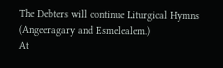The Debters will continue Liturgical Hymns (Angeeragary and Esmelealem.)
At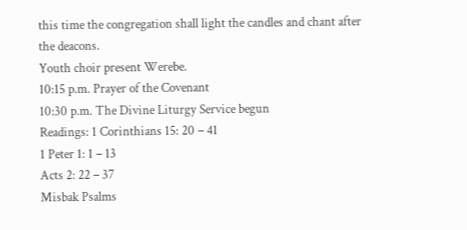this time the congregation shall light the candles and chant after the deacons.
Youth choir present Werebe.
10:15 p.m. Prayer of the Covenant
10:30 p.m. The Divine Liturgy Service begun
Readings: 1 Corinthians 15: 20 – 41
1 Peter 1: 1 – 13
Acts 2: 22 – 37
Misbak Psalms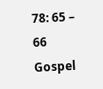78: 65 – 66
Gospel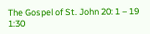The Gospel of St. John 20: 1 – 19
1:30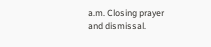a.m. Closing prayer and dismissal.